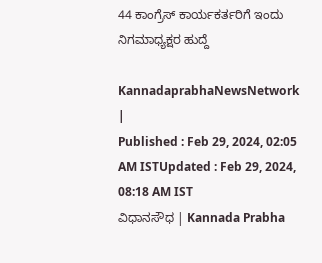44 ಕಾಂಗ್ರೆಸ್‌ ಕಾರ್ಯಕರ್ತರಿಗೆ ಇಂದು ನಿಗಮಾಧ್ಯಕ್ಷರ ಹುದ್ದೆ

KannadaprabhaNewsNetwork |
Published : Feb 29, 2024, 02:05 AM ISTUpdated : Feb 29, 2024, 08:18 AM IST
ವಿಧಾನಸೌಧ | Kannada Prabha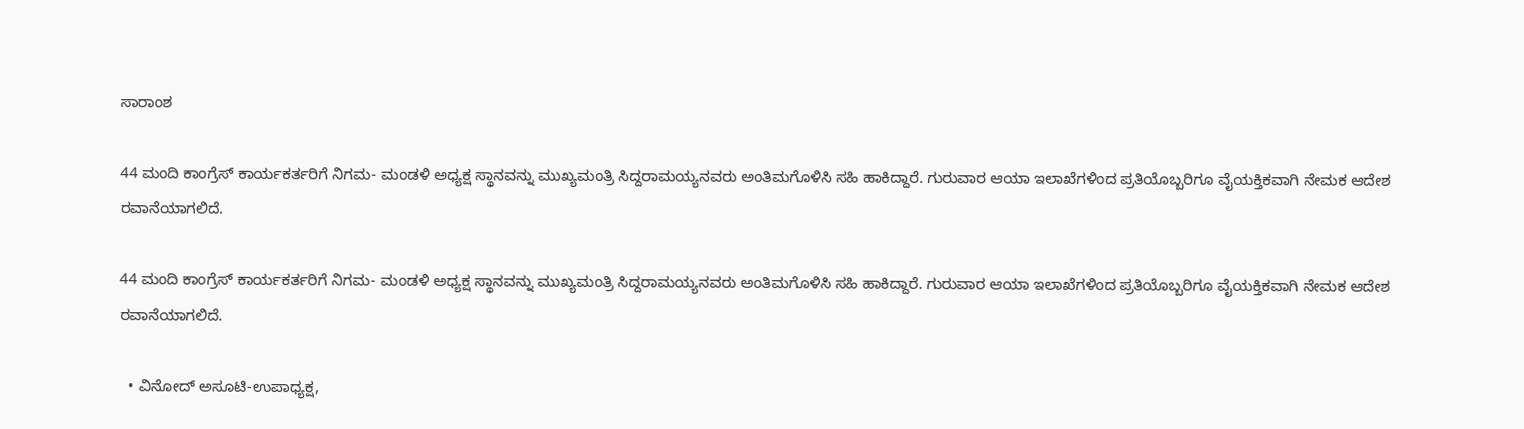ಸಾರಾಂಶ

44 ಮಂದಿ ಕಾಂಗ್ರೆಸ್‌ ಕಾರ್ಯಕರ್ತರಿಗೆ ನಿಗಮ- ಮಂಡಳಿ ಅಧ್ಯಕ್ಷ ಸ್ಥಾನವನ್ನು ಮುಖ್ಯಮಂತ್ರಿ ಸಿದ್ದರಾಮಯ್ಯನವರು ಅಂತಿಮಗೊಳಿಸಿ ಸಹಿ ಹಾಕಿದ್ದಾರೆ. ಗುರುವಾರ ಆಯಾ ಇಲಾಖೆಗಳಿಂದ ಪ್ರತಿಯೊಬ್ಬರಿಗೂ ವೈಯಕ್ತಿಕವಾಗಿ ನೇಮಕ ಆದೇಶ ರವಾನೆಯಾಗಲಿದೆ.

44 ಮಂದಿ ಕಾಂಗ್ರೆಸ್‌ ಕಾರ್ಯಕರ್ತರಿಗೆ ನಿಗಮ- ಮಂಡಳಿ ಅಧ್ಯಕ್ಷ ಸ್ಥಾನವನ್ನು ಮುಖ್ಯಮಂತ್ರಿ ಸಿದ್ದರಾಮಯ್ಯನವರು ಅಂತಿಮಗೊಳಿಸಿ ಸಹಿ ಹಾಕಿದ್ದಾರೆ. ಗುರುವಾರ ಆಯಾ ಇಲಾಖೆಗಳಿಂದ ಪ್ರತಿಯೊಬ್ಬರಿಗೂ ವೈಯಕ್ತಿಕವಾಗಿ ನೇಮಕ ಆದೇಶ ರವಾನೆಯಾಗಲಿದೆ.

  • ವಿನೋದ್ ಅಸೂಟಿ-ಉಪಾಧ್ಯಕ್ಷ,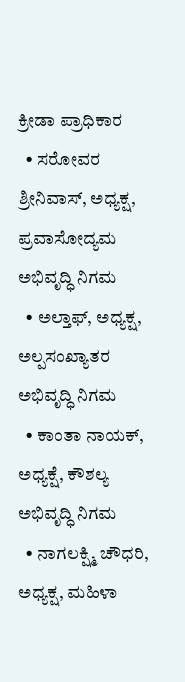ಕ್ರೀಡಾ ಪ್ರಾಧಿಕಾರ
  • ಸರೋವರ ಶ್ರೀನಿವಾಸ್, ಅಧ್ಯಕ್ಷ, ಪ್ರವಾಸೋದ್ಯಮ ಅಭಿವೃದ್ಧಿ ನಿಗಮ
  • ಅಲ್ತಾಫ್, ಅಧ್ಯಕ್ಷ, ಅಲ್ಪಸಂಖ್ಯಾತರ ಅಭಿವೃದ್ಧಿ ನಿಗಮ
  • ಕಾಂತಾ ನಾಯಕ್, ಅಧ್ಯಕ್ಷೆ, ಕೌಶಲ್ಯ ಅಭಿವೃದ್ಧಿ ನಿಗಮ
  • ನಾಗಲಕ್ಷ್ಮಿ ಚೌಧರಿ, ಅಧ್ಯಕ್ಷ, ಮಹಿಳಾ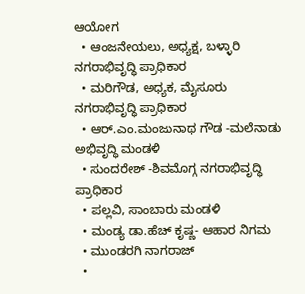ಆಯೋಗ
  • ಆಂಜನೇಯಲು, ಅಧ್ಯಕ್ಷ, ಬಳ್ಳಾರಿ ನಗರಾಭಿವೃದ್ಧಿ ಪ್ರಾಧಿಕಾರ
  • ಮರಿಗೌಡ, ಅಧ್ಯಕ, ಮೈಸೂರು ನಗರಾಭಿವೃದ್ಧಿ ಪ್ರಾಧಿಕಾರ
  • ಆರ್‌.ಎಂ.ಮಂಜುನಾಥ ಗೌಡ -ಮಲೆನಾಡು ಅಭಿವೃದ್ಧಿ ಮಂಡಳಿ
  • ಸುಂದರೇಶ್ -ಶಿವಮೊಗ್ಗ ನಗರಾಭಿವೃದ್ಧಿ ಪ್ರಾಧಿಕಾರ
  • ಪಲ್ಲವಿ, ಸಾಂಬಾರು ಮಂಡಳಿ
  • ಮಂಡ್ಯ ಡಾ.ಹೆಚ್ ಕೃಷ್ಣ- ಆಹಾರ ನಿಗಮ
  • ಮುಂಡರಗಿ ನಾಗರಾಜ್
  •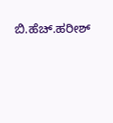ಬಿ.ಹೆಚ್.ಹರೀಶ್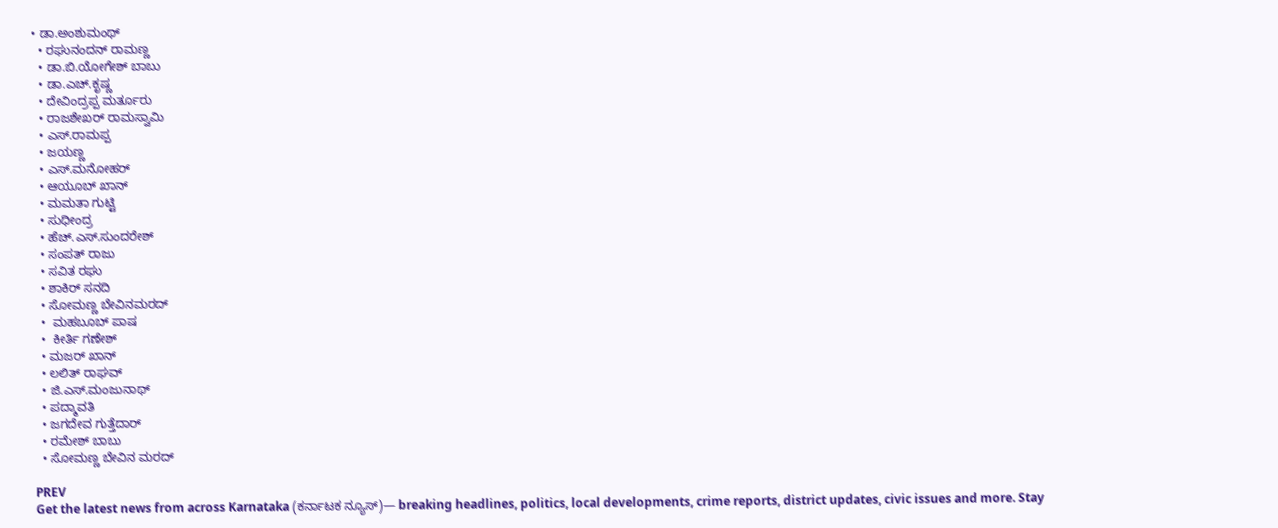• ಡಾ.ಅಂಶುಮಂಥ್
  • ರಘುನಂದನ್ ರಾಮಣ್ಣ
  • ಡಾ.ಬಿ.ಯೋಗೇಶ್ ಬಾಬು
  • ಡಾ.ಎಚ್.ಕೃಷ್ಣ
  • ದೇವಿಂದ್ರಪ್ಪ ಮರ್ತೂರು
  • ರಾಜಶೇಖರ್ ರಾಮಸ್ವಾಮಿ
  • ಎಸ್.ರಾಮಪ್ಪ
  • ಜಯಣ್ಣ
  • ಎಸ್.ಮನೋಹರ್
  • ಆಯೂಬ್ ಖಾನ್
  • ಮಮತಾ ಗುಟ್ಟಿ
  • ಸುಧೀಂದ್ರ
  • ಹೆಚ್.ಎಸ್.ಸುಂದರೇಶ್
  • ಸಂಪತ್ ರಾಜು
  • ಸವಿತ ರಘು
  • ಶಾಕಿರ್ ಸನದಿ
  • ಸೋಮಣ್ಣ ಬೇವಿನಮರದ್
  •  ಮಹಬೂಬ್ ಪಾಷ
  •  ಕೀರ್ತಿ ಗಣೇಶ್
  • ಮಜರ್ ಖಾನ್
  • ಲಲಿತ್ ರಾಘವ್
  • ಜಿ.ಎಸ್.ಮಂಜುನಾಥ್
  • ಪದ್ಮಾವತಿ
  • ಜಗದೇವ ಗುತ್ತೆದಾರ್
  • ರಮೇಶ್ ಬಾಬು
  • ಸೋಮಣ್ಣ ಬೇವಿನ ಮರದ್

PREV
Get the latest news from across Karnataka (ಕರ್ನಾಟಕ ನ್ಯೂಸ್)— breaking headlines, politics, local developments, crime reports, district updates, civic issues and more. Stay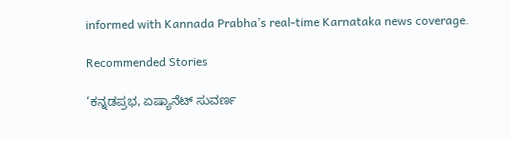informed with Kannada Prabha’s real‑time Karnataka news coverage.

Recommended Stories

‘ಕನ್ನಡಪ್ರಭ, ಏಷ್ಯಾನೆಟ್‌ ಸುವರ್ಣ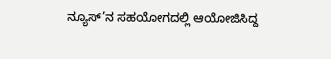ನ್ಯೂಸ್‌’ನ ಸಹಯೋಗದಲ್ಲಿ ಆಯೋಜಿಸಿದ್ದ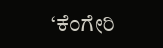‘ಕೆಂಗೇರಿ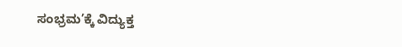ಸಂಭ್ರಮ’ಕ್ಕೆ ವಿದ್ಯುಕ್ತ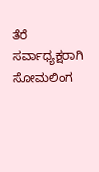ತೆರೆ
ಸರ್ವಾಧ್ಯಕ್ಷರಾಗಿ ಸೋಮಲಿಂಗ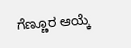ಗೆಣ್ಣೂರ ಆಯ್ಕೆ